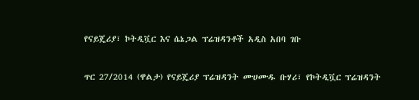የናይጄሪያ፣ ኮትዲቯር እና ሴኔጋል ፕሬዝዳንቶች አዲስ አበባ ገቡ

ጥር 27/2014 (ዋልታ) የናይጄሪያ ፕሬዝዳንት ሙሀሙዱ ቡሃሪ፣ የኮትዲቯር ፕሬዝዳንት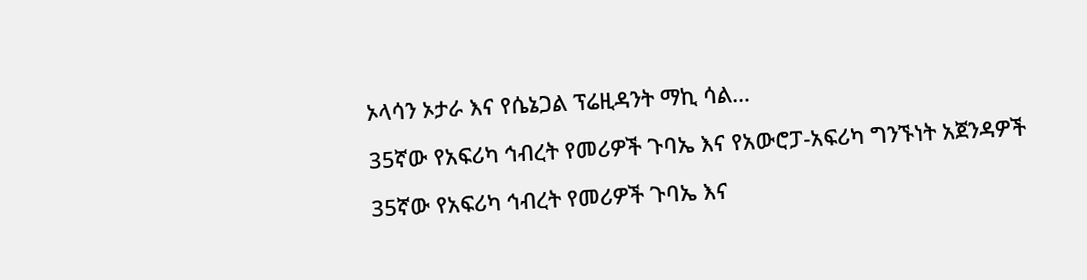ኦላሳን ኦታራ እና የሴኔጋል ፕሬዚዳንት ማኪ ሳል…

35ኛው የአፍሪካ ኅብረት የመሪዎች ጉባኤ እና የአውሮፓ-አፍሪካ ግንኙነት አጀንዳዎች

35ኛው የአፍሪካ ኅብረት የመሪዎች ጉባኤ እና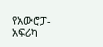የአውሮፓ-አፍሪካ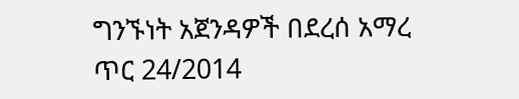ግንኙነት አጀንዳዎች በደረሰ አማረ ጥር 24/2014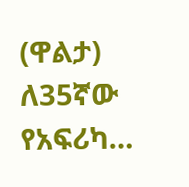(ዋልታ) ለ35ኛው የአፍሪካ…